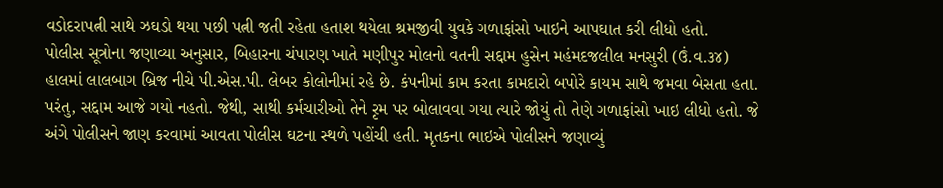વડોદરાપત્ની સાથે ઝઘડો થયા પછી પત્ની જતી રહેતા હતાશ થયેલા શ્રમજીવી યુવકે ગળાફાંસો ખાઇને આપઘાત કરી લીધો હતો.
પોલીસ સૂત્રોના જણાવ્યા અનુસાર, બિહારના ચંપારણ ખાતે મણીપુર મોલનો વતની સદ્દામ હુસેન મહંમદજલીલ મનસુરી (ઉં.વ.૩૪) હાલમાં લાલબાગ બ્રિજ નીચે પી.એસ.પી. લેબર કોલોનીમાં રહે છે. કંપનીમાં કામ કરતા કામદારો બપોરે કાયમ સાથે જમવા બેસતા હતા. પરંતુ, સદ્દામ આજે ગયો નહતો. જેથી, સાથી કર્મચારીઓ તેને રૃમ પર બોલાવવા ગયા ત્યારે જોયું તો તેણે ગળાફાંસો ખાઇ લીધો હતો. જે અંગે પોલીસને જાણ કરવામાં આવતા પોલીસ ઘટના સ્થળે પહોંચી હતી. મૃતકના ભાઇએ પોલીસને જણાવ્યું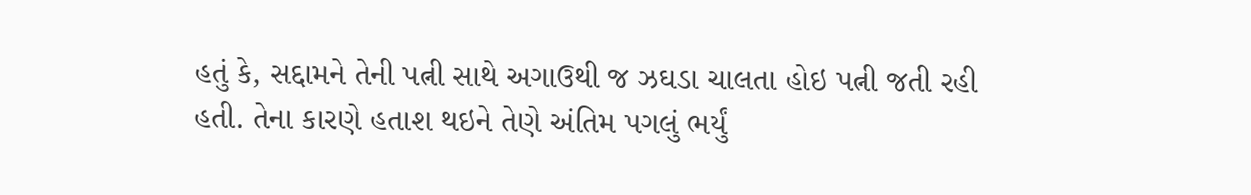હતું કે, સદ્દામને તેની પત્ની સાથે અગાઉથી જ ઝઘડા ચાલતા હોઇ પત્ની જતી રહી હતી. તેના કારણે હતાશ થઇને તેણે અંતિમ પગલું ભર્યું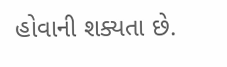હોવાની શક્યતા છે.